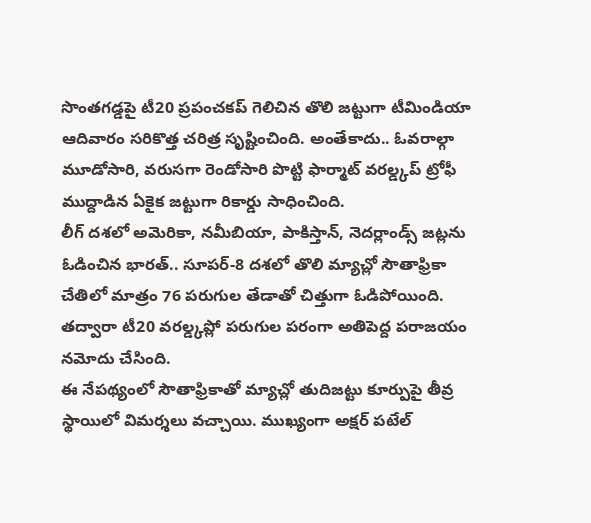సొంతగడ్డపై టీ20 ప్రపంచకప్ గెలిచిన తొలి జట్టుగా టీమిండియా ఆదివారం సరికొత్త చరిత్ర సృష్టించింది. అంతేకాదు.. ఓవరాల్గా మూడోసారి, వరుసగా రెండోసారి పొట్టి ఫార్మాట్ వరల్డ్కప్ ట్రోఫీ ముద్దాడిన ఏకైక జట్టుగా రికార్డు సాధించింది.
లీగ్ దశలో అమెరికా, నమీబియా, పాకిస్తాన్, నెదర్లాండ్స్ జట్లను ఓడించిన భారత్.. సూపర్-8 దశలో తొలి మ్యాచ్లో సౌతాఫ్రికా చేతిలో మాత్రం 76 పరుగుల తేడాతో చిత్తుగా ఓడిపోయింది. తద్వారా టీ20 వరల్డ్కప్లో పరుగుల పరంగా అతిపెద్ద పరాజయం నమోదు చేసింది.
ఈ నేపథ్యంలో సౌతాఫ్రికాతో మ్యాచ్లో తుదిజట్టు కూర్పుపై తీవ్ర స్థాయిలో విమర్శలు వచ్చాయి. ముఖ్యంగా అక్షర్ పటేల్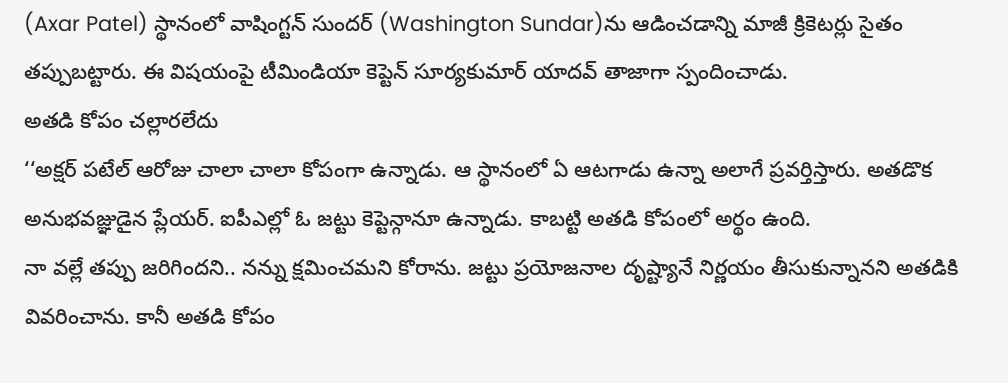(Axar Patel) స్థానంలో వాషింగ్టన్ సుందర్ (Washington Sundar)ను ఆడించడాన్ని మాజీ క్రికెటర్లు సైతం తప్పుబట్టారు. ఈ విషయంపై టీమిండియా కెప్టెన్ సూర్యకుమార్ యాదవ్ తాజాగా స్పందించాడు.
అతడి కోపం చల్లారలేదు
‘‘అక్షర్ పటేల్ ఆరోజు చాలా చాలా కోపంగా ఉన్నాడు. ఆ స్థానంలో ఏ ఆటగాడు ఉన్నా అలాగే ప్రవర్తిస్తారు. అతడొక అనుభవజ్ఞుడైన ప్లేయర్. ఐపీఎల్లో ఓ జట్టు కెప్టెన్గానూ ఉన్నాడు. కాబట్టి అతడి కోపంలో అర్థం ఉంది.
నా వల్లే తప్పు జరిగిందని.. నన్ను క్షమించమని కోరాను. జట్టు ప్రయోజనాల దృష్ట్యానే నిర్ణయం తీసుకున్నానని అతడికి వివరించాను. కానీ అతడి కోపం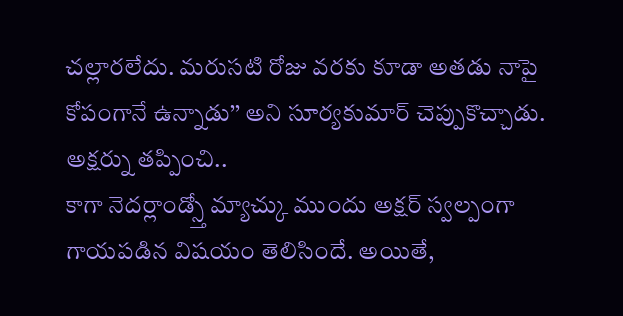చల్లారలేదు. మరుసటి రోజు వరకు కూడా అతడు నాపై కోపంగానే ఉన్నాడు’’ అని సూర్యకుమార్ చెప్పుకొచ్చాడు.
అక్షర్ను తప్పించి..
కాగా నెదర్లాండ్స్తో మ్యాచ్కు ముందు అక్షర్ స్వల్పంగా గాయపడిన విషయం తెలిసిందే. అయితే,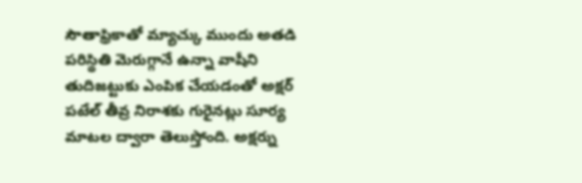సౌతాఫ్రికాతో మ్యాచ్కు ముందు అతడి పరిస్థితి మెరుగ్గానే ఉన్నా వాషీని తుదిజట్టుకు ఎంపిక చేయడంతో అక్షర్ పటేల్ తీవ్ర నిరాశకు గురైనట్లు సూర్య మాటల ద్వారా తెలుస్తోంది. అక్షర్ను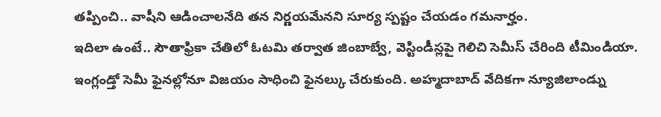తప్పించి.. వాషీని ఆడించాలనేది తన నిర్ణయమేనని సూర్య స్పష్టం చేయడం గమనార్హం.
ఇదిలా ఉంటే.. సౌతాఫ్రికా చేతిలో ఓటమి తర్వాత జింబాబ్వే, వెస్టిండీస్లపై గెలిచి సెమీస్ చేరింది టీమిండియా. ఇంగ్లండ్తో సెమీ ఫైనల్లోనూ విజయం సాధించి ఫైనల్కు చేరుకుంది. అహ్మదాబాద్ వేదికగా న్యూజిలాండ్ను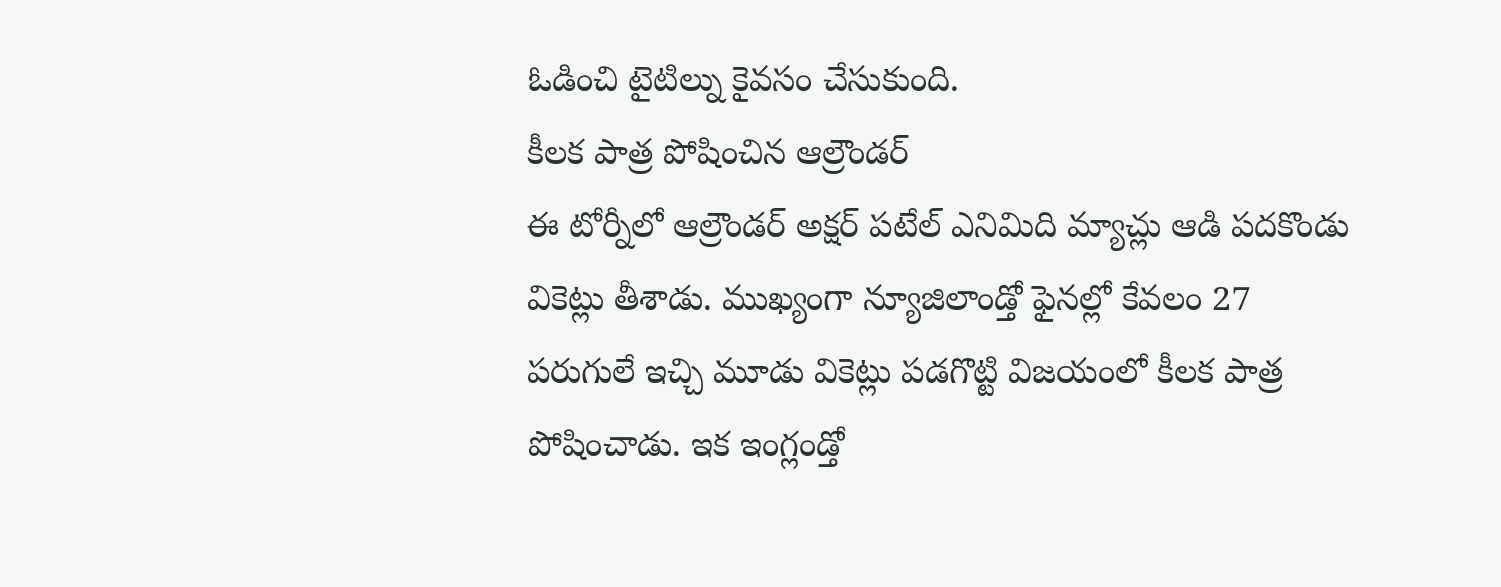ఓడించి టైటిల్ను కైవసం చేసుకుంది.
కీలక పాత్ర పోషించిన ఆల్రౌండర్
ఈ టోర్నీలో ఆల్రౌండర్ అక్షర్ పటేల్ ఎనిమిది మ్యాచ్లు ఆడి పదకొండు వికెట్లు తీశాడు. ముఖ్యంగా న్యూజిలాండ్తో ఫైనల్లో కేవలం 27 పరుగులే ఇచ్చి మూడు వికెట్లు పడగొట్టి విజయంలో కీలక పాత్ర పోషించాడు. ఇక ఇంగ్లండ్తో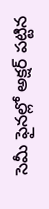సెమీ ఫైనల్లో అక్షర్ పట్టిన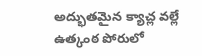అద్భుతమైన క్యాచ్ల వల్లే ఉత్కంఠ పోరులో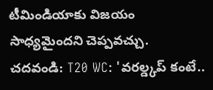టీమిండియాకు విజయం సాధ్యమైందని చెప్పవచ్చు.
చదవండి: T20 WC: 'వరల్డ్కప్ కంటే..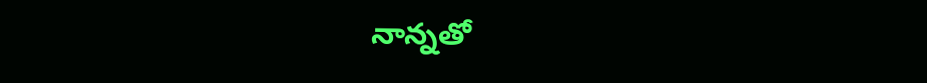నాన్నతో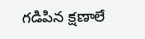గడిపిన క్షణాలే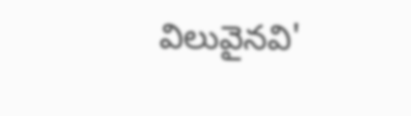విలువైనవి'